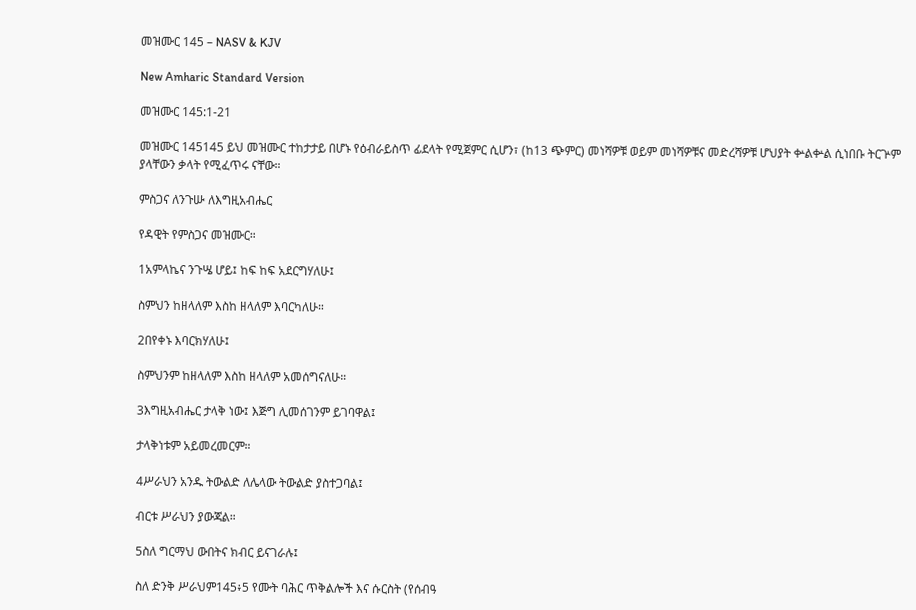መዝሙር 145 – NASV & KJV

New Amharic Standard Version

መዝሙር 145:1-21

መዝሙር 145145 ይህ መዝሙር ተከታታይ በሆኑ የዕብራይስጥ ፊደላት የሚጀምር ሲሆን፣ (ከ13 ጭምር) መነሻዎቹ ወይም መነሻዎቹና መድረሻዎቹ ሆህያት ቍልቍል ሲነበቡ ትርጕም ያላቸውን ቃላት የሚፈጥሩ ናቸው።

ምስጋና ለንጉሡ ለእግዚአብሔር

የዳዊት የምስጋና መዝሙር።

1አምላኬና ንጉሤ ሆይ፤ ከፍ ከፍ አደርግሃለሁ፤

ስምህን ከዘላለም እስከ ዘላለም እባርካለሁ።

2በየቀኑ እባርክሃለሁ፤

ስምህንም ከዘላለም እስከ ዘላለም አመሰግናለሁ።

3እግዚአብሔር ታላቅ ነው፤ እጅግ ሊመሰገንም ይገባዋል፤

ታላቅነቱም አይመረመርም።

4ሥራህን አንዱ ትውልድ ለሌላው ትውልድ ያስተጋባል፤

ብርቱ ሥራህን ያውጃል።

5ስለ ግርማህ ውበትና ክብር ይናገራሉ፤

ስለ ድንቅ ሥራህም145፥5 የሙት ባሕር ጥቅልሎች እና ሱርስት (የሰብዓ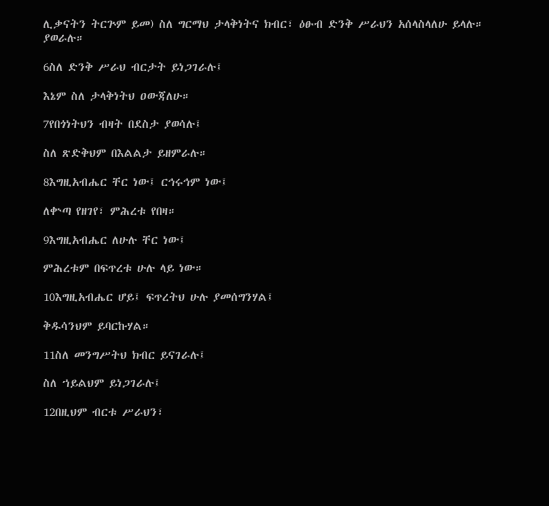ሊቃናትን ትርጕም ይመ) ስለ ግርማህ ታላቅነትና ክብር፣ ዕፁብ ድንቅ ሥራህን አሰላስላለሁ ይላሉ። ያወራሉ።

6ስለ ድንቅ ሥራህ ብርታት ይነጋገራሉ፤

እኔም ስለ ታላቅነትህ ዐውጃለሁ።

7የበጎነትህን ብዛት በደስታ ያወሳሉ፤

ስለ ጽድቅህም በእልልታ ይዘምራሉ።

8እግዚአብሔር ቸር ነው፤ ርኅሩኅም ነው፤

ለቍጣ የዘገየ፣ ምሕረቱ የበዛ።

9እግዚአብሔር ለሁሉ ቸር ነው፤

ምሕረቱም በፍጥረቱ ሁሉ ላይ ነው።

10እግዚአብሔር ሆይ፤ ፍጥረትህ ሁሉ ያመሰግንሃል፤

ቅዱሳንህም ይባርኩሃል።

11ስለ መንግሥትህ ክብር ይናገራሉ፤

ስለ ኀይልህም ይነጋገራሉ፤

12በዚህም ብርቱ ሥራህን፣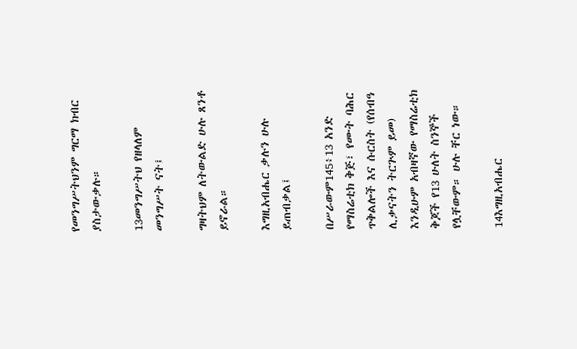የመንግሥትህንም ግርማ ክብር ያስታውቃሉ።

13መንግሥትህ የዘላለም መንግሥት ናት፤

ግዛትህም ለትውልድ ሁሉ ጸንቶ ይኖራል።

እግዚአብሔር ቃሉን ሁሉ ይጠብቃል፤

በሥራውም145፥13 አንድ የማስሬቲክ ቅጅ፣ የሙት ባሕር ጥቅልሎች እና ሱርስት (የሰብዓ ሊቃናትን ትርጕም ይመ) እንዲሁም አብዛኛው የማስሬቲክ ቅጆች የ13 ሁለት ስንኞች የሏቸውም። ሁሉ ቸር ነው።

14እግዚአብሔር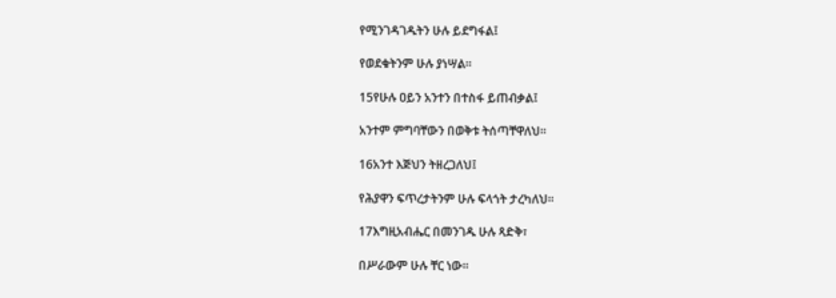የሚንገዳገዱትን ሁሉ ይደግፋል፤

የወደቁትንም ሁሉ ያነሣል።

15የሁሉ ዐይን አንተን በተስፋ ይጠብቃል፤

አንተም ምግባቸውን በወቅቱ ትሰጣቸዋለህ።

16አንተ እጅህን ትዘረጋለህ፤

የሕያዋን ፍጥረታትንም ሁሉ ፍላጎት ታረካለህ።

17እግዚአብሔር በመንገዱ ሁሉ ጻድቅ፣

በሥራውም ሁሉ ቸር ነው።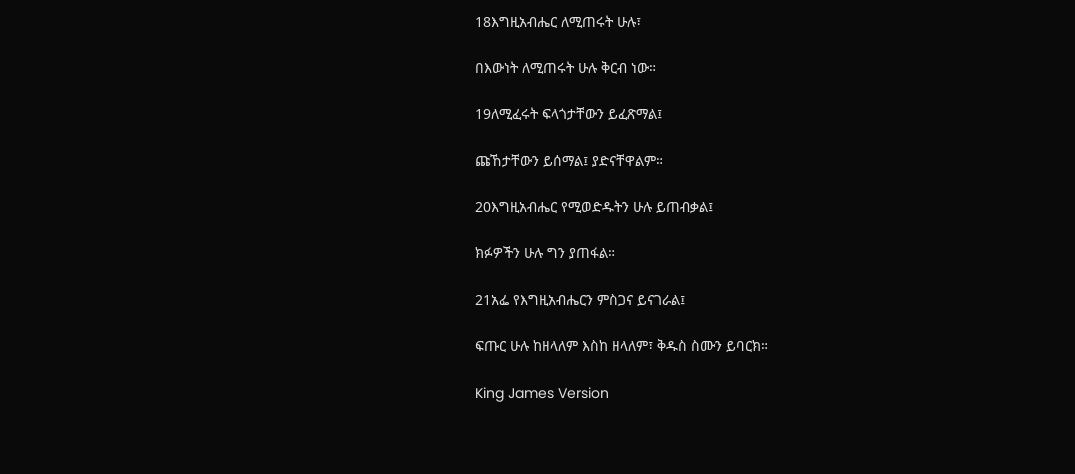18እግዚአብሔር ለሚጠሩት ሁሉ፣

በእውነት ለሚጠሩት ሁሉ ቅርብ ነው።

19ለሚፈሩት ፍላጎታቸውን ይፈጽማል፤

ጩኸታቸውን ይሰማል፤ ያድናቸዋልም።

20እግዚአብሔር የሚወድዱትን ሁሉ ይጠብቃል፤

ክፉዎችን ሁሉ ግን ያጠፋል።

21አፌ የእግዚአብሔርን ምስጋና ይናገራል፤

ፍጡር ሁሉ ከዘላለም እስከ ዘላለም፣ ቅዱስ ስሙን ይባርክ።

King James Version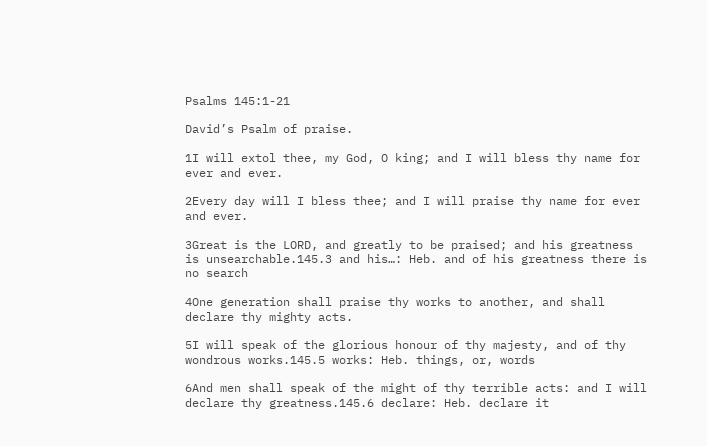Psalms 145:1-21

David’s Psalm of praise.

1I will extol thee, my God, O king; and I will bless thy name for ever and ever.

2Every day will I bless thee; and I will praise thy name for ever and ever.

3Great is the LORD, and greatly to be praised; and his greatness is unsearchable.145.3 and his…: Heb. and of his greatness there is no search

4One generation shall praise thy works to another, and shall declare thy mighty acts.

5I will speak of the glorious honour of thy majesty, and of thy wondrous works.145.5 works: Heb. things, or, words

6And men shall speak of the might of thy terrible acts: and I will declare thy greatness.145.6 declare: Heb. declare it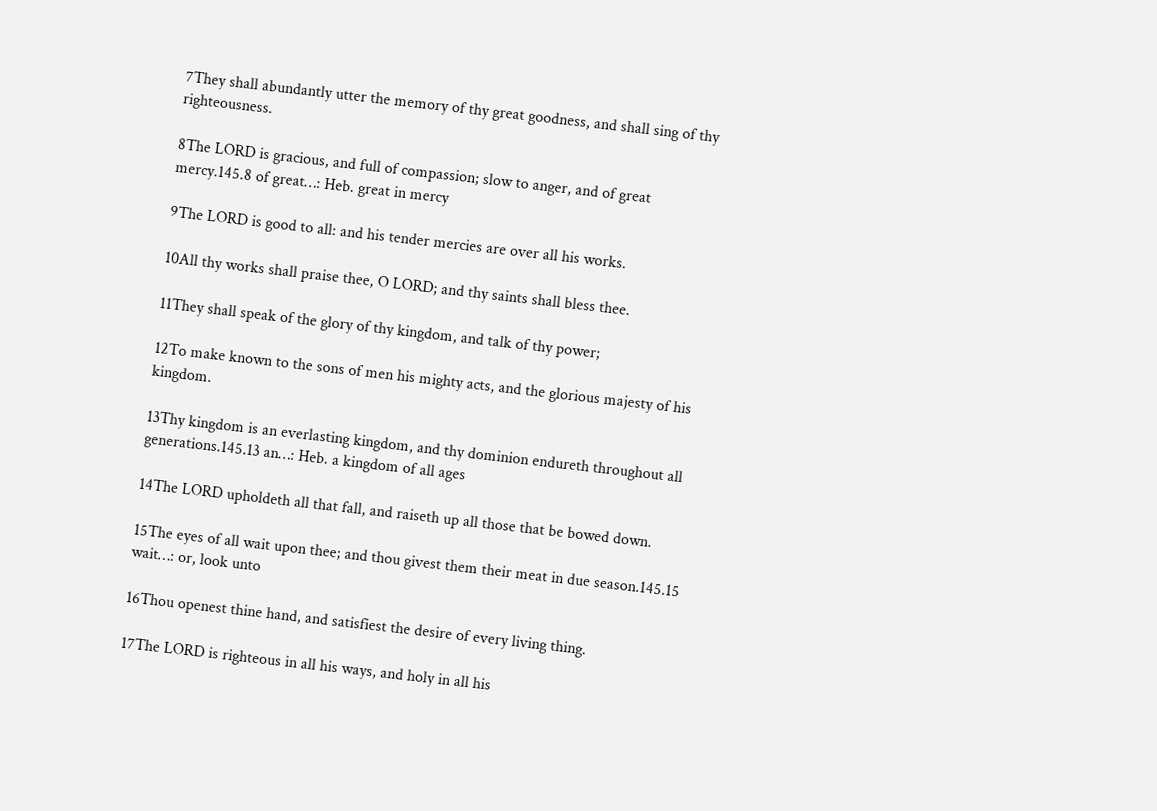7They shall abundantly utter the memory of thy great goodness, and shall sing of thy righteousness.

8The LORD is gracious, and full of compassion; slow to anger, and of great mercy.145.8 of great…: Heb. great in mercy

9The LORD is good to all: and his tender mercies are over all his works.

10All thy works shall praise thee, O LORD; and thy saints shall bless thee.

11They shall speak of the glory of thy kingdom, and talk of thy power;

12To make known to the sons of men his mighty acts, and the glorious majesty of his kingdom.

13Thy kingdom is an everlasting kingdom, and thy dominion endureth throughout all generations.145.13 an…: Heb. a kingdom of all ages

14The LORD upholdeth all that fall, and raiseth up all those that be bowed down.

15The eyes of all wait upon thee; and thou givest them their meat in due season.145.15 wait…: or, look unto

16Thou openest thine hand, and satisfiest the desire of every living thing.

17The LORD is righteous in all his ways, and holy in all his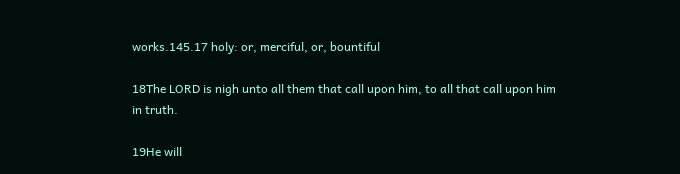works.145.17 holy: or, merciful, or, bountiful

18The LORD is nigh unto all them that call upon him, to all that call upon him in truth.

19He will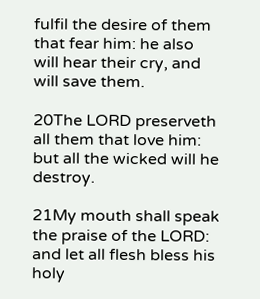fulfil the desire of them that fear him: he also will hear their cry, and will save them.

20The LORD preserveth all them that love him: but all the wicked will he destroy.

21My mouth shall speak the praise of the LORD: and let all flesh bless his holy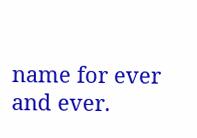name for ever and ever.